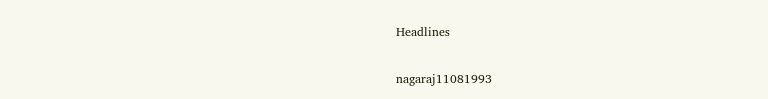Headlines

nagaraj11081993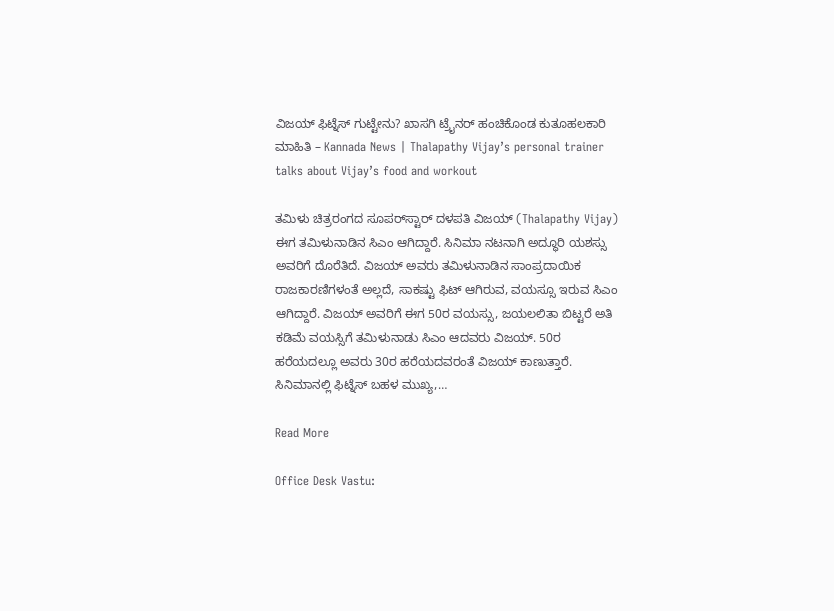ವಿಜಯ್ ಫಿಟ್ನೆಸ್ ಗುಟ್ಟೇನು? ಖಾಸಗಿ ಟ್ರೈನರ್ ಹಂಚಿಕೊಂಡ ಕುತೂಹಲಕಾರಿ ಮಾಹಿತಿ – Kannada News | Thalapathy Vijay’s personal trainer talks about Vijay’s food and workout

ತಮಿಳು ಚಿತ್ರರಂಗದ ಸೂಪರ್‌ಸ್ಟಾರ್ ದಳಪತಿ ವಿಜಯ್ (Thalapathy Vijay) ಈಗ ತಮಿಳುನಾಡಿನ ಸಿಎಂ ಆಗಿದ್ದಾರೆ. ಸಿನಿಮಾ ನಟನಾಗಿ ಅದ್ಧೂರಿ ಯಶಸ್ಸು ಅವರಿಗೆ ದೊರೆತಿದೆ. ವಿಜಯ್ ಅವರು ತಮಿಳುನಾಡಿನ ಸಾಂಪ್ರದಾಯಿಕ ರಾಜಕಾರಣಿಗಳಂತೆ ಅಲ್ಲದೆ, ಸಾಕಷ್ಟು ಫಿಟ್ ಆಗಿರುವ, ವಯಸ್ಸೂ ಇರುವ ಸಿಎಂ ಆಗಿದ್ದಾರೆ. ವಿಜಯ್ ಅವರಿಗೆ ಈಗ 50ರ ವಯಸ್ಸು, ಜಯಲಲಿತಾ ಬಿಟ್ಟರೆ ಅತಿ ಕಡಿಮೆ ವಯಸ್ಸಿಗೆ ತಮಿಳುನಾಡು ಸಿಎಂ ಆದವರು ವಿಜಯ್. 50ರ ಹರೆಯದಲ್ಲೂ ಅವರು 30ರ ಹರೆಯದವರಂತೆ ವಿಜಯ್ ಕಾಣುತ್ತಾರೆ. ಸಿನಿಮಾನಲ್ಲಿ ಫಿಟ್ನೆಸ್ ಬಹಳ ಮುಖ್ಯ,…

Read More

Office Desk Vastu: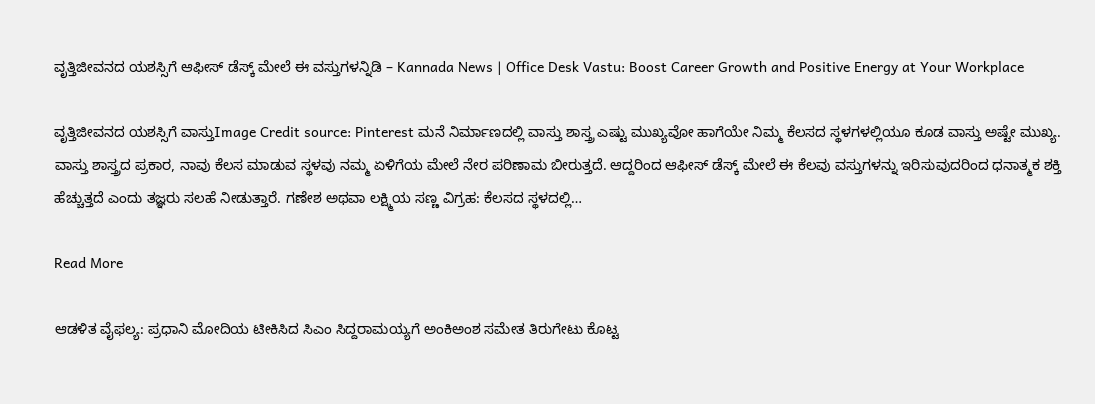ವೃತ್ತಿಜೀವನದ ಯಶಸ್ಸಿಗೆ ಆಫೀಸ್ ಡೆಸ್ಕ್ ಮೇಲೆ ಈ ವಸ್ತುಗಳನ್ನಿಡಿ – Kannada News | Office Desk Vastu: Boost Career Growth and Positive Energy at Your Workplace

ವೃತ್ತಿಜೀವನದ ಯಶಸ್ಸಿಗೆ ವಾಸ್ತುImage Credit source: Pinterest ಮನೆ ನಿರ್ಮಾಣದಲ್ಲಿ ವಾಸ್ತು ಶಾಸ್ತ್ರ ಎಷ್ಟು ಮುಖ್ಯವೋ ಹಾಗೆಯೇ ನಿಮ್ಮ ಕೆಲಸದ ಸ್ಥಳಗಳಲ್ಲಿಯೂ ಕೂಡ ವಾಸ್ತು ಅಷ್ಟೇ ಮುಖ್ಯ. ವಾಸ್ತು ಶಾಸ್ತ್ರದ ಪ್ರಕಾರ, ನಾವು ಕೆಲಸ ಮಾಡುವ ಸ್ಥಳವು ನಮ್ಮ ಏಳಿಗೆಯ ಮೇಲೆ ನೇರ ಪರಿಣಾಮ ಬೀರುತ್ತದೆ. ಆದ್ದರಿಂದ ಆಫೀಸ್ ಡೆಸ್ಕ್ ಮೇಲೆ ಈ ಕೆಲವು ವಸ್ತುಗಳನ್ನು ಇರಿಸುವುದರಿಂದ ಧನಾತ್ಮಕ ಶಕ್ತಿ ಹೆಚ್ಚುತ್ತದೆ ಎಂದು ತಜ್ಞರು ಸಲಹೆ ನೀಡುತ್ತಾರೆ. ಗಣೇಶ ಅಥವಾ ಲಕ್ಷ್ಮಿಯ ಸಣ್ಣ ವಿಗ್ರಹ: ಕೆಲಸದ ಸ್ಥಳದಲ್ಲಿ…

Read More

ಆಡಳಿತ ವೈಫಲ್ಯ: ಪ್ರಧಾನಿ ಮೋದಿಯ ಟೀಕಿಸಿದ ಸಿಎಂ ಸಿದ್ದರಾಮಯ್ಯಗೆ ಅಂಕಿಅಂಶ ಸಮೇತ ತಿರುಗೇಟು ಕೊಟ್ಟ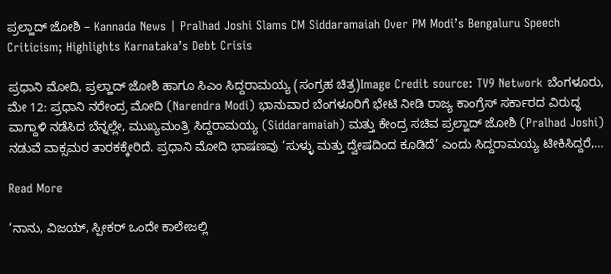ಪ್ರಲ್ಹಾದ್ ಜೋಶಿ – Kannada News | Pralhad Joshi Slams CM Siddaramaiah Over PM Modi’s Bengaluru Speech Criticism; Highlights Karnataka’s Debt Crisis

ಪ್ರಧಾನಿ ಮೋದಿ, ಪ್ರಲ್ಹಾದ್ ಜೋಶಿ ಹಾಗೂ ಸಿಎಂ ಸಿದ್ದರಾಮಯ್ಯ (ಸಂಗ್ರಹ ಚಿತ್ರ)Image Credit source: TV9 Network ಬೆಂಗಳೂರು, ಮೇ 12: ಪ್ರಧಾನಿ ನರೇಂದ್ರ ಮೋದಿ (Narendra Modi) ಭಾನುವಾರ ಬೆಂಗಳೂರಿಗೆ ಭೇಟಿ ನೀಡಿ ರಾಜ್ಯ ಕಾಂಗ್ರೆಸ್ ಸರ್ಕಾರದ ವಿರುದ್ಧ ವಾಗ್ದಾಳಿ ನಡೆಸಿದ ಬೆನ್ನಲ್ಲೇ, ಮುಖ್ಯಮಂತ್ರಿ ಸಿದ್ದರಾಮಯ್ಯ (Siddaramaiah) ಮತ್ತು ಕೇಂದ್ರ ಸಚಿವ ಪ್ರಲ್ಹಾದ್ ಜೋಶಿ (Pralhad Joshi) ನಡುವೆ ವಾಕ್ಸಮರ ತಾರಕಕ್ಕೇರಿದೆ. ಪ್ರಧಾನಿ ಮೋದಿ ಭಾಷಣವು ‘ಸುಳ್ಳು ಮತ್ತು ದ್ವೇಷದಿಂದ ಕೂಡಿದೆ’ ಎಂದು ಸಿದ್ದರಾಮಯ್ಯ ಟೀಕಿಸಿದ್ದರೆ,…

Read More

‘ನಾನು, ವಿಜಯ್, ಸ್ಪೀಕರ್ ಒಂದೇ ಕಾಲೇಜಲ್ಲಿ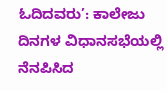ಓದಿದವರು’: ಕಾಲೇಜು ದಿನಗಳ ವಿಧಾನಸಭೆಯಲ್ಲಿ ನೆನಪಿಸಿದ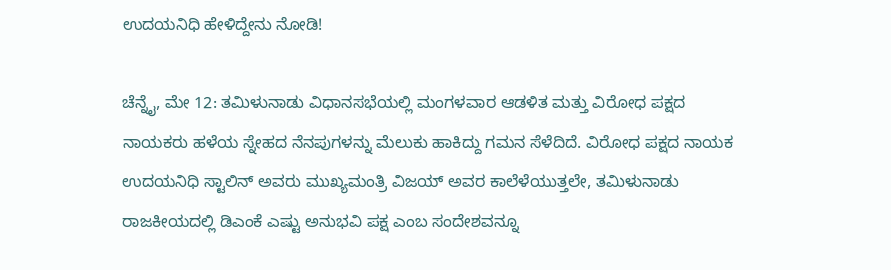ಉದಯನಿಧಿ ಹೇಳಿದ್ದೇನು ನೋಡಿ!

ಚೆನ್ನೈ, ಮೇ 12: ತಮಿಳುನಾಡು ವಿಧಾನಸಭೆಯಲ್ಲಿ ಮಂಗಳವಾರ ಆಡಳಿತ ಮತ್ತು ವಿರೋಧ ಪಕ್ಷದ ನಾಯಕರು ಹಳೆಯ ಸ್ನೇಹದ ನೆನಪುಗಳನ್ನು ಮೆಲುಕು ಹಾಕಿದ್ದು ಗಮನ ಸೆಳೆದಿದೆ. ವಿರೋಧ ಪಕ್ಷದ ನಾಯಕ ಉದಯನಿಧಿ ಸ್ಟಾಲಿನ್ ಅವರು ಮುಖ್ಯಮಂತ್ರಿ ವಿಜಯ್ ಅವರ ಕಾಲೆಳೆಯುತ್ತಲೇ, ತಮಿಳುನಾಡು ರಾಜಕೀಯದಲ್ಲಿ ಡಿಎಂಕೆ ಎಷ್ಟು ಅನುಭವಿ ಪಕ್ಷ ಎಂಬ ಸಂದೇಶವನ್ನೂ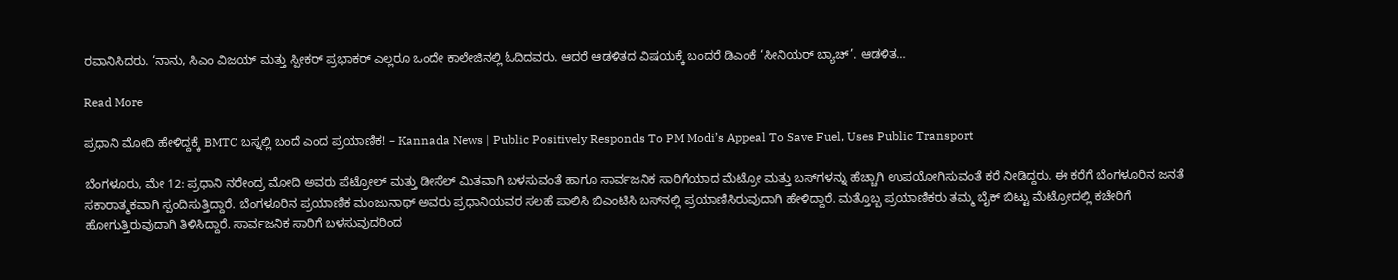ರವಾನಿಸಿದರು. ‘ನಾನು, ಸಿಎಂ ವಿಜಯ್ ಮತ್ತು ಸ್ಪೀಕರ್ ಪ್ರಭಾಕರ್ ಎಲ್ಲರೂ ಒಂದೇ ಕಾಲೇಜಿನಲ್ಲಿ ಓದಿದವರು. ಆದರೆ ಆಡಳಿತದ ವಿಷಯಕ್ಕೆ ಬಂದರೆ ಡಿಎಂಕೆ ‘ಸೀನಿಯರ್ ಬ್ಯಾಚ್’. ಆಡಳಿತ…

Read More

ಪ್ರಧಾನಿ ಮೋದಿ ಹೇಳಿದ್ದಕ್ಕೆ BMTC ಬಸ್ನಲ್ಲಿ ಬಂದೆ ಎಂದ ಪ್ರಯಾಣಿಕ! – Kannada News | Public Positively Responds To PM Modi’s Appeal To Save Fuel, Uses Public Transport

ಬೆಂಗಳೂರು, ಮೇ 12: ಪ್ರಧಾನಿ ನರೇಂದ್ರ ಮೋದಿ ಅವರು ಪೆಟ್ರೋಲ್ ಮತ್ತು ಡೀಸೆಲ್ ಮಿತವಾಗಿ ಬಳಸುವಂತೆ ಹಾಗೂ ಸಾರ್ವಜನಿಕ ಸಾರಿಗೆಯಾದ ಮೆಟ್ರೋ ಮತ್ತು ಬಸ್‌ಗಳನ್ನು ಹೆಚ್ಚಾಗಿ ಉಪಯೋಗಿಸುವಂತೆ ಕರೆ ನೀಡಿದ್ದರು. ಈ ಕರೆಗೆ ಬೆಂಗಳೂರಿನ ಜನತೆ ಸಕಾರಾತ್ಮಕವಾಗಿ ಸ್ಪಂದಿಸುತ್ತಿದ್ದಾರೆ. ಬೆಂಗಳೂರಿನ ಪ್ರಯಾಣಿಕ ಮಂಜುನಾಥ್ ಅವರು ಪ್ರಧಾನಿಯವರ ಸಲಹೆ ಪಾಲಿಸಿ ಬಿಎಂಟಿಸಿ ಬಸ್‌ನಲ್ಲಿ ಪ್ರಯಾಣಿಸಿರುವುದಾಗಿ ಹೇಳಿದ್ದಾರೆ. ಮತ್ತೊಬ್ಬ ಪ್ರಯಾಣಿಕರು ತಮ್ಮ ಬೈಕ್ ಬಿಟ್ಟು ಮೆಟ್ರೋದಲ್ಲಿ ಕಚೇರಿಗೆ ಹೋಗುತ್ತಿರುವುದಾಗಿ ತಿಳಿಸಿದ್ದಾರೆ. ಸಾರ್ವಜನಿಕ ಸಾರಿಗೆ ಬಳಸುವುದರಿಂದ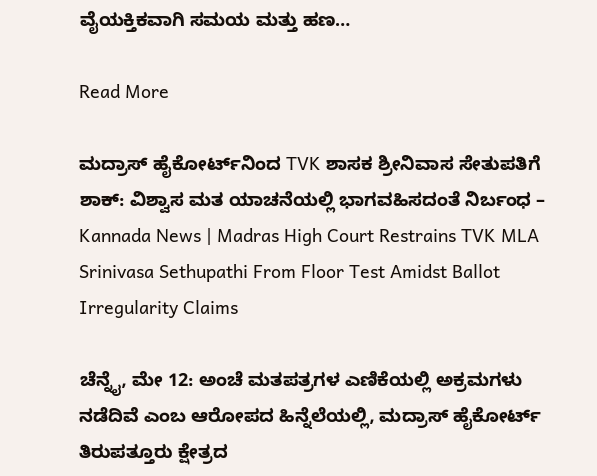ವೈಯಕ್ತಿಕವಾಗಿ ಸಮಯ ಮತ್ತು ಹಣ…

Read More

ಮದ್ರಾಸ್ ಹೈಕೋರ್ಟ್‌ನಿಂದ TVK ಶಾಸಕ ಶ್ರೀನಿವಾಸ ಸೇತುಪತಿಗೆ ಶಾಕ್: ವಿಶ್ವಾಸ ಮತ ಯಾಚನೆಯಲ್ಲಿ ಭಾಗವಹಿಸದಂತೆ ನಿರ್ಬಂಧ – Kannada News | Madras High Court Restrains TVK MLA Srinivasa Sethupathi From Floor Test Amidst Ballot Irregularity Claims

ಚೆನ್ನೈ, ಮೇ 12: ಅಂಚೆ ಮತಪತ್ರಗಳ ಎಣಿಕೆಯಲ್ಲಿ ಅಕ್ರಮಗಳು ನಡೆದಿವೆ ಎಂಬ ಆರೋಪದ ಹಿನ್ನೆಲೆಯಲ್ಲಿ, ಮದ್ರಾಸ್ ಹೈಕೋರ್ಟ್ ತಿರುಪತ್ತೂರು ಕ್ಷೇತ್ರದ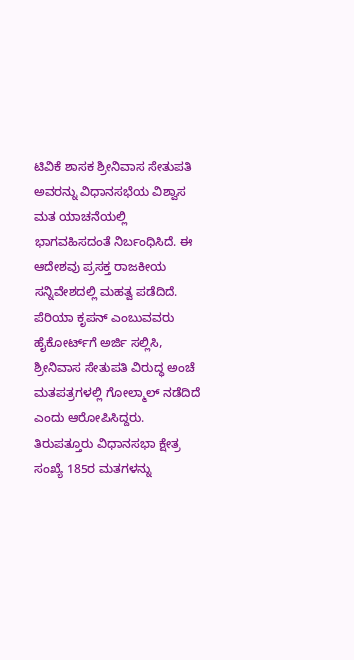ಟಿವಿಕೆ ಶಾಸಕ ಶ್ರೀನಿವಾಸ ಸೇತುಪತಿ ಅವರನ್ನು ವಿಧಾನಸಭೆಯ ವಿಶ್ವಾಸ ಮತ ಯಾಚನೆಯಲ್ಲಿ ಭಾಗವಹಿಸದಂತೆ ನಿರ್ಬಂಧಿಸಿದೆ. ಈ ಆದೇಶವು ಪ್ರಸಕ್ತ ರಾಜಕೀಯ ಸನ್ನಿವೇಶದಲ್ಲಿ ಮಹತ್ವ ಪಡೆದಿದೆ. ಪೆರಿಯಾ ಕೃಪನ್ ಎಂಬುವವರು ಹೈಕೋರ್ಟ್‌ಗೆ ಅರ್ಜಿ ಸಲ್ಲಿಸಿ, ಶ್ರೀನಿವಾಸ ಸೇತುಪತಿ ವಿರುದ್ಧ ಅಂಚೆ ಮತಪತ್ರಗಳಲ್ಲಿ ಗೋಲ್ಮಾಲ್ ನಡೆದಿದೆ ಎಂದು ಆರೋಪಿಸಿದ್ದರು. ತಿರುಪತ್ತೂರು ವಿಧಾನಸಭಾ ಕ್ಷೇತ್ರ ಸಂಖ್ಯೆ 185ರ ಮತಗಳನ್ನು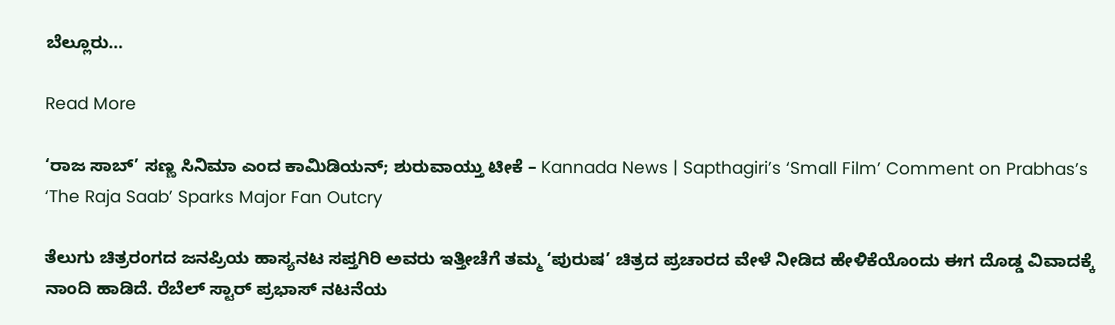ಬೆಲ್ಲೂರು…

Read More

‘ರಾಜ ಸಾಬ್’ ಸಣ್ಣ ಸಿನಿಮಾ ಎಂದ ಕಾಮಿಡಿಯನ್; ಶುರುವಾಯ್ತು ಟೀಕೆ – Kannada News | Sapthagiri’s ‘Small Film’ Comment on Prabhas’s ‘The Raja Saab’ Sparks Major Fan Outcry

ತೆಲುಗು ಚಿತ್ರರಂಗದ ಜನಪ್ರಿಯ ಹಾಸ್ಯನಟ ಸಪ್ತಗಿರಿ ಅವರು ಇತ್ತೀಚೆಗೆ ತಮ್ಮ ‘ಪುರುಷ’ ಚಿತ್ರದ ಪ್ರಚಾರದ ವೇಳೆ ನೀಡಿದ ಹೇಳಿಕೆಯೊಂದು ಈಗ ದೊಡ್ಡ ವಿವಾದಕ್ಕೆ ನಾಂದಿ ಹಾಡಿದೆ. ರೆಬೆಲ್ ಸ್ಟಾರ್ ಪ್ರಭಾಸ್ ನಟನೆಯ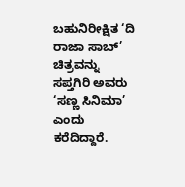ಬಹುನಿರೀಕ್ಷಿತ ‘ದಿ ರಾಜಾ ಸಾಬ್’ ಚಿತ್ರವನ್ನು ಸಪ್ತಗಿರಿ ಅವರು ‘ಸಣ್ಣ ಸಿನಿಮಾ’ ಎಂದು ಕರೆದಿದ್ದಾರೆ.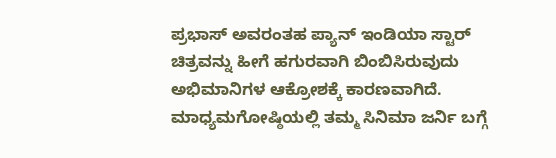ಪ್ರಭಾಸ್ ಅವರಂತಹ ಪ್ಯಾನ್ ಇಂಡಿಯಾ ಸ್ಟಾರ್ ಚಿತ್ರವನ್ನು ಹೀಗೆ ಹಗುರವಾಗಿ ಬಿಂಬಿಸಿರುವುದು ಅಭಿಮಾನಿಗಳ ಆಕ್ರೋಶಕ್ಕೆ ಕಾರಣವಾಗಿದೆ. ಮಾಧ್ಯಮಗೋಷ್ಠಿಯಲ್ಲಿ ತಮ್ಮ ಸಿನಿಮಾ ಜರ್ನಿ ಬಗ್ಗೆ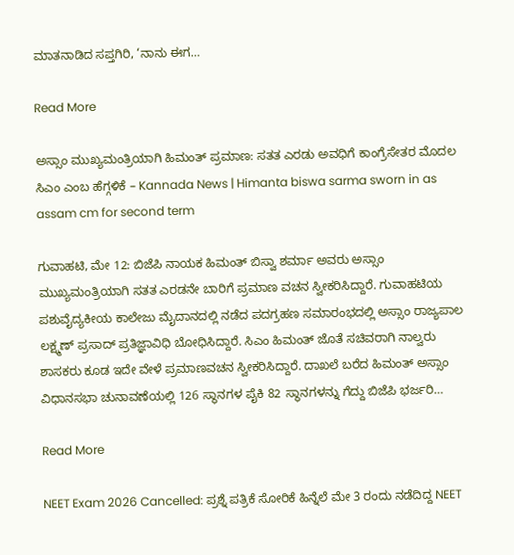ಮಾತನಾಡಿದ ಸಪ್ತಗಿರಿ, ‘ನಾನು ಈಗ…

Read More

ಅಸ್ಸಾಂ ಮುಖ್ಯಮಂತ್ರಿಯಾಗಿ ಹಿಮಂತ್ ಪ್ರಮಾಣ: ಸತತ ಎರಡು ಅವಧಿಗೆ ಕಾಂಗ್ರೆಸೇತರ ಮೊದಲ ಸಿಎಂ ಎಂಬ ಹೆಗ್ಗಳಿಕೆ – Kannada News | Himanta biswa sarma sworn in as assam cm for second term

ಗುವಾಹಟಿ, ಮೇ 12: ಬಿಜೆಪಿ ನಾಯಕ ಹಿಮಂತ್ ಬಿಸ್ವಾ ಶರ್ಮಾ ಅವರು ಅಸ್ಸಾಂ ಮುಖ್ಯಮಂತ್ರಿಯಾಗಿ ಸತತ ಎರಡನೇ ಬಾರಿಗೆ ಪ್ರಮಾಣ ವಚನ ಸ್ವೀಕರಿಸಿದ್ದಾರೆ. ಗುವಾಹಟಿಯ ಪಶುವೈದ್ಯಕೀಯ ಕಾಲೇಜು ಮೈದಾನದಲ್ಲಿ ನಡೆದ ಪದಗ್ರಹಣ ಸಮಾರಂಭದಲ್ಲಿ ಅಸ್ಸಾಂ ರಾಜ್ಯಪಾಲ ಲಕ್ಷ್ಮಣ್ ಪ್ರಸಾದ್ ಪ್ರತಿಜ್ಞಾವಿಧಿ ಬೋಧಿಸಿದ್ದಾರೆ. ಸಿಎಂ ಹಿಮಂತ್ ಜೊತೆ ಸಚಿವರಾಗಿ ನಾಲ್ವರು ಶಾಸಕರು ಕೂಡ ಇದೇ ವೇಳೆ ಪ್ರಮಾಣವಚನ ಸ್ವೀಕರಿಸಿದ್ದಾರೆ. ದಾಖಲೆ ಬರೆದ ಹಿಮಂತ್ ಅಸ್ಸಾಂ ವಿಧಾನಸಭಾ ಚುನಾವಣೆಯಲ್ಲಿ 126 ಸ್ಥಾನಗಳ ಪೈಕಿ 82 ಸ್ಥಾನಗಳನ್ನು ಗೆದ್ದು ಬಿಜೆಪಿ ಭರ್ಜರಿ…

Read More

NEET Exam 2026 Cancelled: ಪ್ರಶ್ನೆ ಪತ್ರಿಕೆ ಸೋರಿಕೆ ಹಿನ್ನೆಲೆ ಮೇ 3 ರಂದು ನಡೆದಿದ್ದ NEET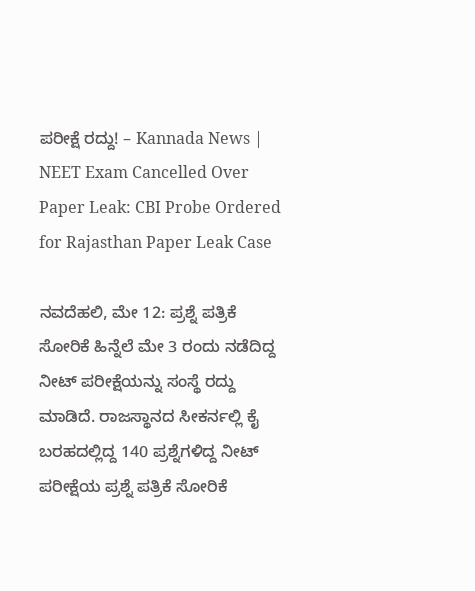ಪರೀಕ್ಷೆ ರದ್ದು! – Kannada News | NEET Exam Cancelled Over Paper Leak: CBI Probe Ordered for Rajasthan Paper Leak Case

ನವದೆಹಲಿ, ಮೇ 12: ಪ್ರಶ್ನೆ ಪತ್ರಿಕೆ ಸೋರಿಕೆ ಹಿನ್ನೆಲೆ ಮೇ 3 ರಂದು ನಡೆದಿದ್ದ ನೀಟ್ ಪರೀಕ್ಷೆಯನ್ನು ಸಂಸ್ಥೆ ರದ್ದು ಮಾಡಿದೆ. ರಾಜಸ್ಥಾನದ ಸೀಕರ್ನಲ್ಲಿ ಕೈ ಬರಹದಲ್ಲಿದ್ದ 140 ಪ್ರಶ್ನೆಗಳಿದ್ದ ನೀಟ್ ಪರೀಕ್ಷೆಯ ಪ್ರಶ್ನೆ ಪತ್ರಿಕೆ ಸೋರಿಕೆ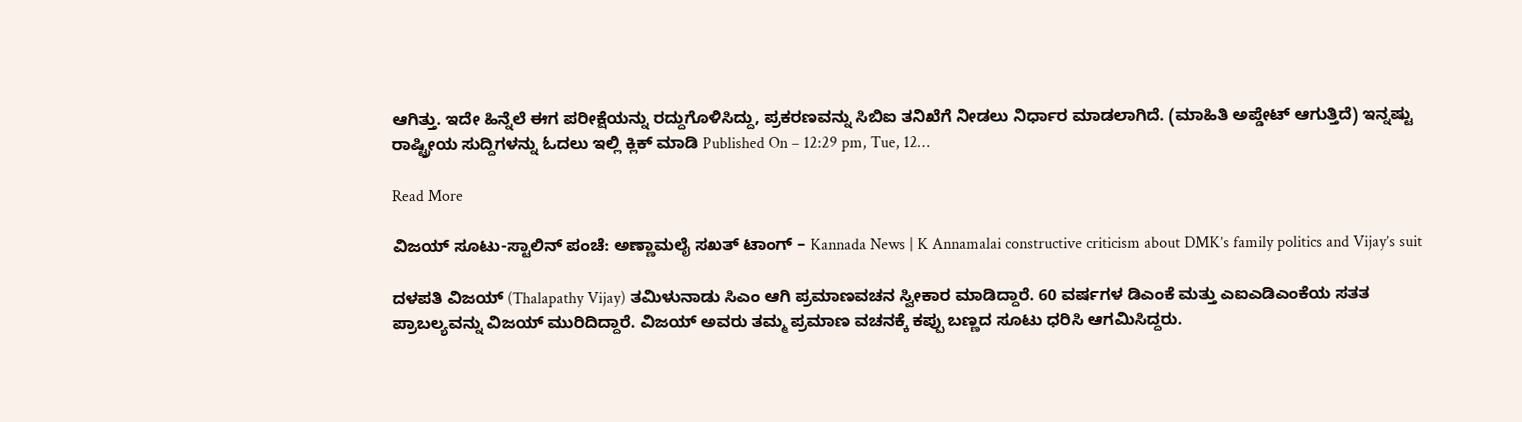ಆಗಿತ್ತು. ಇದೇ ಹಿನ್ನೆಲೆ ಈಗ ಪರೀಕ್ಷೆಯನ್ನು ರದ್ದುಗೊಳಿಸಿದ್ದು, ಪ್ರಕರಣವನ್ನು ಸಿಬಿಐ ತನಿಖೆಗೆ ನೀಡಲು ನಿರ್ಧಾರ ಮಾಡಲಾಗಿದೆ. (ಮಾಹಿತಿ ಅಪ್ಡೇಟ್ ಆಗುತ್ತಿದೆ) ಇನ್ನಷ್ಟು ರಾಷ್ಟ್ರೀಯ ಸುದ್ದಿಗಳನ್ನು ಓದಲು ಇಲ್ಲಿ ಕ್ಲಿಕ್ ಮಾಡಿ Published On – 12:29 pm, Tue, 12…

Read More

ವಿಜಯ್ ಸೂಟು-ಸ್ಟಾಲಿನ್ ಪಂಚೆ: ಅಣ್ಣಾಮಲೈ ಸಖತ್ ಟಾಂಗ್ – Kannada News | K Annamalai constructive criticism about DMK’s family politics and Vijay’s suit

ದಳಪತಿ ವಿಜಯ್ (Thalapathy Vijay) ತಮಿಳುನಾಡು ಸಿಎಂ ಆಗಿ ಪ್ರಮಾಣವಚನ ಸ್ವೀಕಾರ ಮಾಡಿದ್ದಾರೆ. 60 ವರ್ಷಗಳ ಡಿಎಂಕೆ ಮತ್ತು ಎಐಎಡಿಎಂಕೆಯ ಸತತ ಪ್ರಾಬಲ್ಯವನ್ನು ವಿಜಯ್ ಮುರಿದಿದ್ದಾರೆ. ವಿಜಯ್ ಅವರು ತಮ್ಮ ಪ್ರಮಾಣ ವಚನಕ್ಕೆ ಕಪ್ಪು ಬಣ್ಣದ ಸೂಟು ಧರಿಸಿ ಆಗಮಿಸಿದ್ದರು.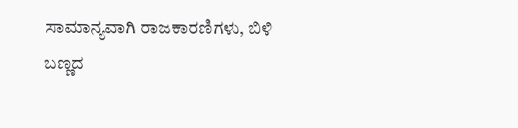ಸಾಮಾನ್ಯವಾಗಿ ರಾಜಕಾರಣಿಗಳು, ಬಿಳಿ ಬಣ್ಣದ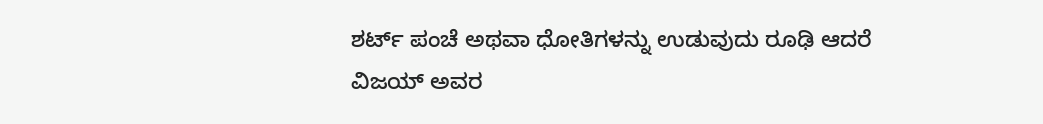ಶರ್ಟ್ ಪಂಚೆ ಅಥವಾ ಧೋತಿಗಳನ್ನು ಉಡುವುದು ರೂಢಿ ಆದರೆ ವಿಜಯ್ ಅವರ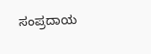ಸಂಪ್ರದಾಯ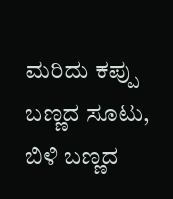ಮರಿದು ಕಪ್ಪು ಬಣ್ಣದ ಸೂಟು, ಬಿಳಿ ಬಣ್ಣದ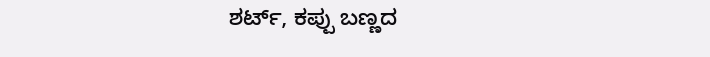ಶರ್ಟ್, ಕಪ್ಪು ಬಣ್ಣದ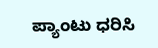ಪ್ಯಾಂಟು ಧರಿಸಿ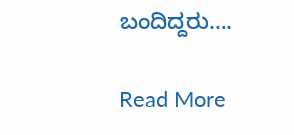ಬಂದಿದ್ದರು….

Read More